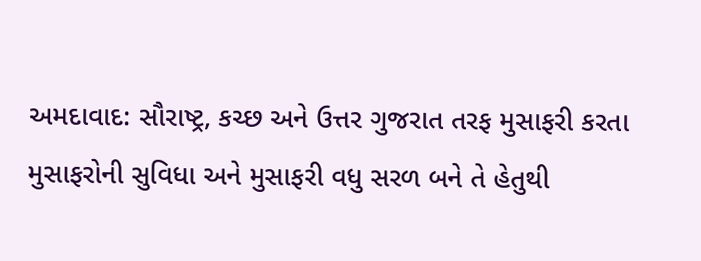અમદાવાદ: સૌરાષ્ટ્ર, કચ્છ અને ઉત્તર ગુજરાત તરફ મુસાફરી કરતા મુસાફરોની સુવિધા અને મુસાફરી વધુ સરળ બને તે હેતુથી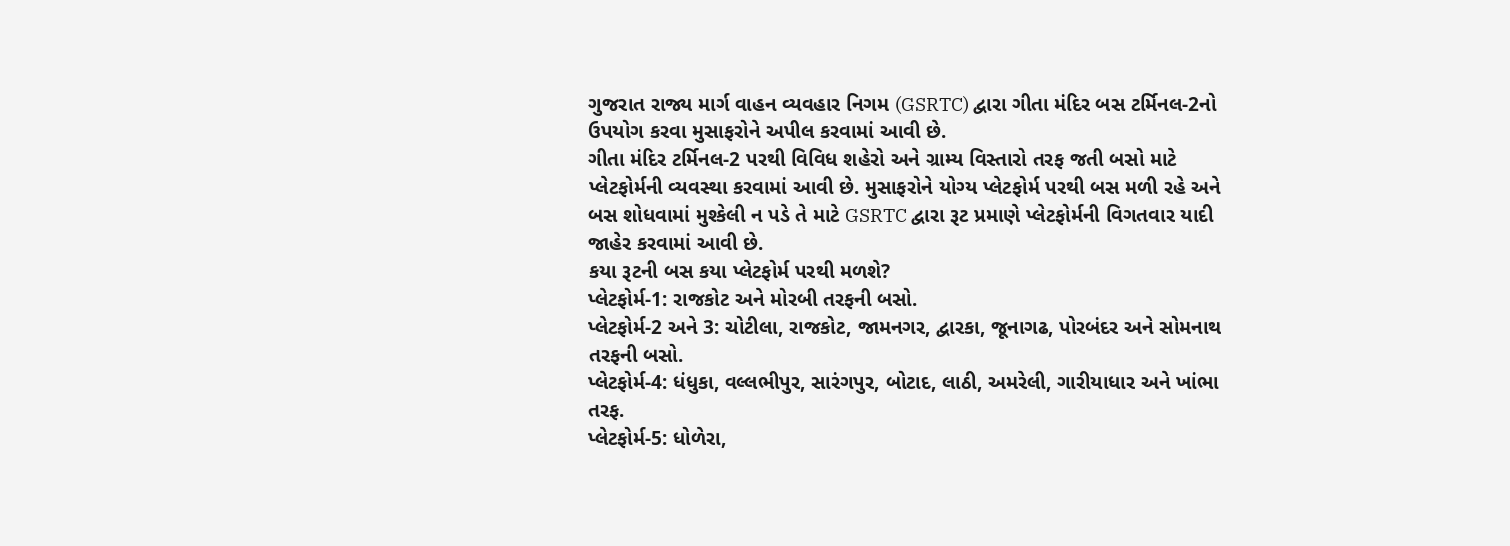ગુજરાત રાજ્ય માર્ગ વાહન વ્યવહાર નિગમ (GSRTC) દ્વારા ગીતા મંદિર બસ ટર્મિનલ-2નો ઉપયોગ કરવા મુસાફરોને અપીલ કરવામાં આવી છે.
ગીતા મંદિર ટર્મિનલ-2 પરથી વિવિધ શહેરો અને ગ્રામ્ય વિસ્તારો તરફ જતી બસો માટે પ્લેટફોર્મની વ્યવસ્થા કરવામાં આવી છે. મુસાફરોને યોગ્ય પ્લેટફોર્મ પરથી બસ મળી રહે અને બસ શોધવામાં મુશ્કેલી ન પડે તે માટે GSRTC દ્વારા રૂટ પ્રમાણે પ્લેટફોર્મની વિગતવાર યાદી જાહેર કરવામાં આવી છે.
કયા રૂટની બસ કયા પ્લેટફોર્મ પરથી મળશે?
પ્લેટફોર્મ-1: રાજકોટ અને મોરબી તરફની બસો.
પ્લેટફોર્મ-2 અને 3: ચોટીલા, રાજકોટ, જામનગર, દ્વારકા, જૂનાગઢ, પોરબંદર અને સોમનાથ તરફની બસો.
પ્લેટફોર્મ-4: ધંધુકા, વલ્લભીપુર, સારંગપુર, બોટાદ, લાઠી, અમરેલી, ગારીયાધાર અને ખાંભા તરફ.
પ્લેટફોર્મ-5: ધોળેરા,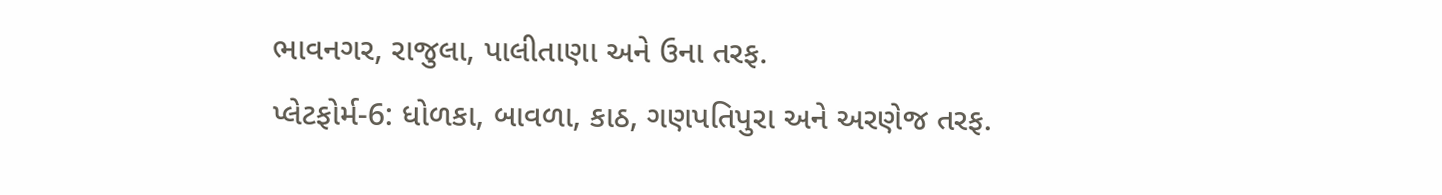ભાવનગર, રાજુલા, પાલીતાણા અને ઉના તરફ.
પ્લેટફોર્મ-6: ધોળકા, બાવળા, કાઠ, ગણપતિપુરા અને અરણેજ તરફ.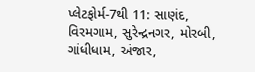પ્લેટફોર્મ-7થી 11: સાણંદ, વિરમગામ, સુરેન્દ્રનગર, મોરબી, ગાંધીધામ, અંજાર,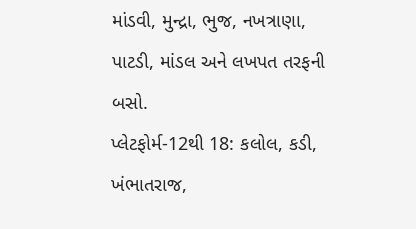માંડવી, મુન્દ્રા, ભુજ, નખત્રાણા, પાટડી, માંડલ અને લખપત તરફની બસો.
પ્લેટફોર્મ-12થી 18: કલોલ, કડી, ખંભાતરાજ,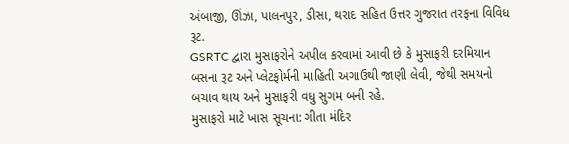અંબાજી, ઊંઝા, પાલનપુર, ડીસા, થરાદ સહિત ઉત્તર ગુજરાત તરફના વિવિધ રૂટ.
GSRTC દ્વારા મુસાફરોને અપીલ કરવામાં આવી છે કે મુસાફરી દરમિયાન બસના રૂટ અને પ્લેટફોર્મની માહિતી અગાઉથી જાણી લેવી, જેથી સમયનો બચાવ થાય અને મુસાફરી વધુ સુગમ બની રહે.
મુસાફરો માટે ખાસ સૂચના: ગીતા મંદિર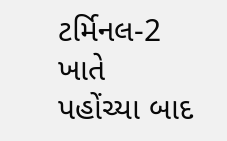ટર્મિનલ-2 ખાતે પહોંચ્યા બાદ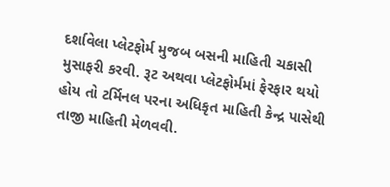દર્શાવેલા પ્લેટફોર્મ મુજબ બસની માહિતી ચકાસી મુસાફરી કરવી. રૂટ અથવા પ્લેટફોર્મમાં ફેરફાર થયો હોય તો ટર્મિનલ પરના અધિકૃત માહિતી કેન્દ્ર પાસેથી તાજી માહિતી મેળવવી.